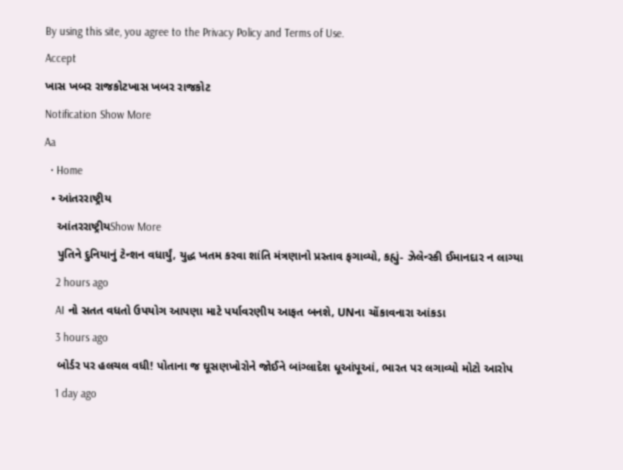By using this site, you agree to the Privacy Policy and Terms of Use.
Accept
ખાસ ખબર રાજકોટખાસ ખબર રાજકોટ
Notification Show More
Aa
  • Home
  • આંતરરાષ્ટ્રીય
    આંતરરાષ્ટ્રીયShow More
    પુતિને દુનિયાનું ટેન્શન વધાર્યું, યુદ્ધ ખતમ કરવા શાંતિ મંત્રણાનો પ્રસ્તાવ ફગાવ્યો, કહ્યું- ઝેલેન્સ્કી ઈમાનદાર ન લાગ્યા
    2 hours ago
    AI નો સતત વધતો ઉપયોગ આપણા માટે પર્યાવરણીય આફત બનશે, UNના ચોંકાવનારા આંકડા
    3 hours ago
    બોર્ડર પર હલચલ વધી! પોતાના જ ઘૂસણખોરોને જોઈને બાંગ્લાદેશ ધૂઆંપૂઆં, ભારત પર લગાવ્યો મોટો આરોપ
    1 day ago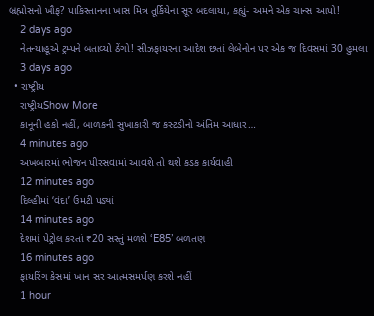બ્રહ્મોસનો ખૌફ? પાકિસ્તાનના ખાસ મિત્ર તૂર્કિયેના સૂર બદલાયા, કહ્યું- અમને એક ચાન્સ આપો!
    2 days ago
    નેતન્યાહૂએ ટ્રમ્પને બતાવ્યો ઠેંગો! સીઝફાયરના આદેશ છતાં લેબેનોન પર એક જ દિવસમાં 30 હુમલા
    3 days ago
  • રાષ્ટ્રીય
    રાષ્ટ્રીયShow More
    કાનૂની હકો નહીં, બાળકની સુખાકારી જ કસ્ટડીનો અંતિમ આધાર…
    4 minutes ago
    અખબારમાં ભોજન પીરસવામાં આવશે તો થશે કડક કાર્યવાહી
    12 minutes ago
    દિલ્હીમાં ‘વંદા’ ઉમટી પડ્યાં
    14 minutes ago
    દેશમાં પેટ્રોલ કરતાં ₹20 સસ્તું મળશે ‘E85’ બળતણ
    16 minutes ago
    ફાયરિંગ કેસમાં ખાન સર આત્મસમર્પણ કરશે નહીં
    1 hour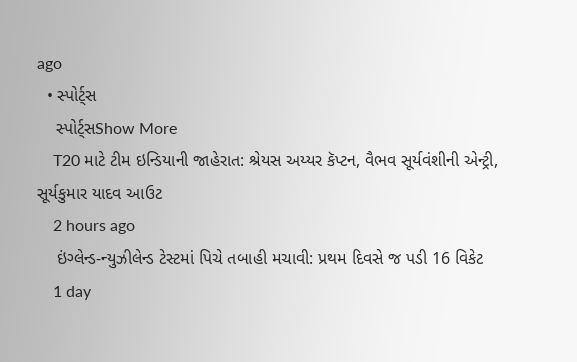ago
  • સ્પોર્ટ્સ
    સ્પોર્ટ્સShow More
    T20 માટે ટીમ ઇન્ડિયાની જાહેરાત: શ્રેયસ અય્યર કૅપ્ટન, વૈભવ સૂર્યવંશીની એન્ટ્રી, સૂર્યકુમાર યાદવ આઉટ
    2 hours ago
    ઇંગ્લેન્ડ-ન્યુઝીલેન્ડ ટેસ્ટમાં પિચે તબાહી મચાવી: પ્રથમ દિવસે જ પડી 16 વિકેટ
    1 day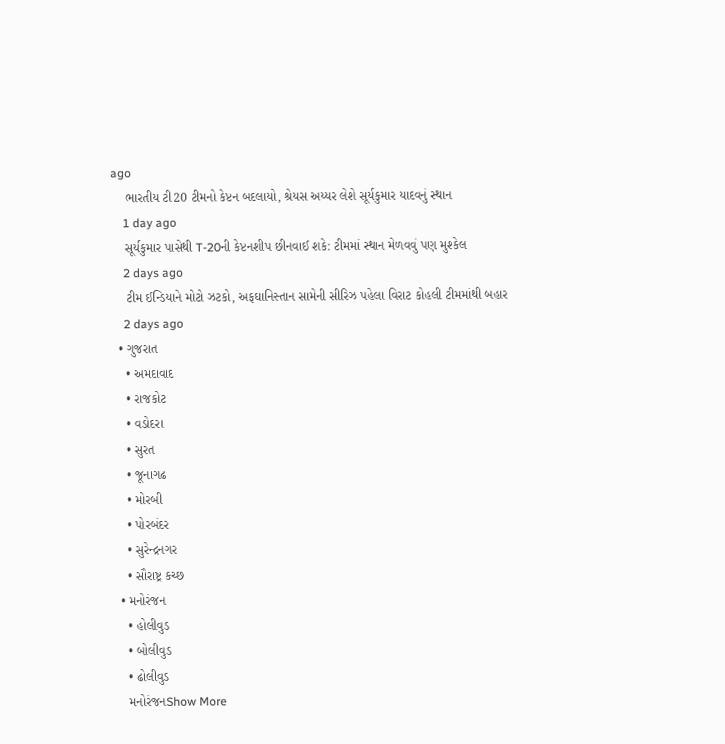ago
    ભારતીય ટી20 ટીમનો કેપ્ટન બદલાયો, શ્રેયસ અય્યર લેશે સૂર્યકુમાર યાદવનું સ્થાન
    1 day ago
    સૂર્યકુમાર પાસેથી T-20ની કેપ્ટનશીપ છીનવાઈ શકે: ટીમમાં સ્થાન મેળવવું પણ મુશ્કેલ
    2 days ago
    ટીમ ઈન્ડિયાને મોટો ઝટકો, અફઘાનિસ્તાન સામેની સીરિઝ પહેલા વિરાટ કોહલી ટીમમાંથી બહાર
    2 days ago
  • ગુજરાત
    • અમદાવાદ
    • રાજકોટ
    • વડોદરા
    • સુરત
    • જૂનાગઢ
    • મોરબી
    • પોરબંદર
    • સુરેન્દ્રનગર
    • સૌરાષ્ટ્ર કચ્છ
  • મનોરંજન
    • હોલીવુડ
    • બોલીવુડ
    • ઢોલીવુડ
    મનોરંજનShow More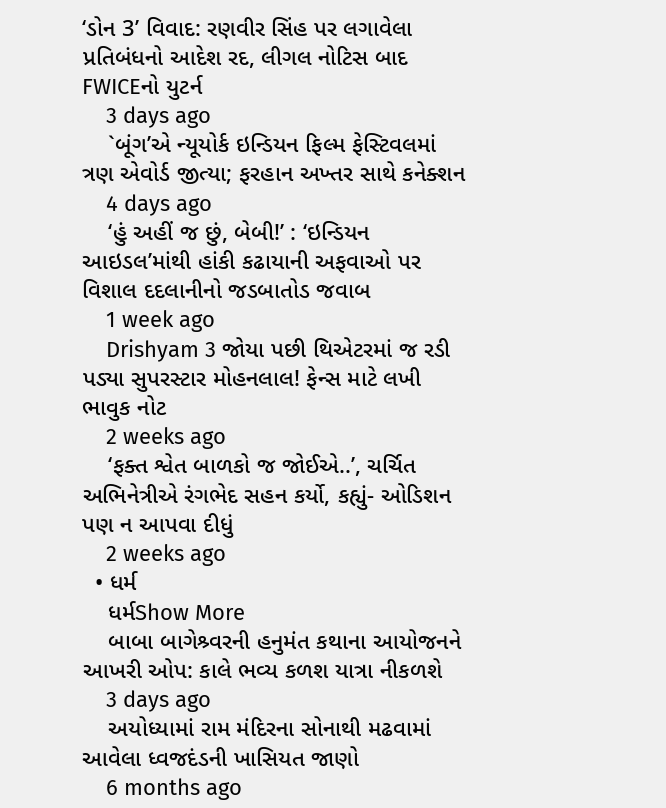‘ડોન 3’ વિવાદ: રણવીર સિંહ પર લગાવેલા પ્રતિબંધનો આદેશ રદ, લીગલ નોટિસ બાદ FWICEનો યુટર્ન
    3 days ago
    `બૂંગ’એ ન્યૂયોર્ક ઇન્ડિયન ફિલ્મ ફેસ્ટિવલમાં ત્રણ એવોર્ડ જીત્યા; ફરહાન અખ્તર સાથે કનેક્શન
    4 days ago
    ‘હું અહીં જ છું, બેબી!’ : ‘ઇન્ડિયન આઇડલ’માંથી હાંકી કઢાયાની અફવાઓ પર વિશાલ દદલાનીનો જડબાતોડ જવાબ
    1 week ago
    Drishyam 3 જોયા પછી થિએટરમાં જ રડી પડ્યા સુપરસ્ટાર મોહનલાલ! ફેન્સ માટે લખી ભાવુક નોટ
    2 weeks ago
    ‘ફક્ત શ્વેત બાળકો જ જોઈએ..’, ચર્ચિત અભિનેત્રીએ રંગભેદ સહન કર્યો, કહ્યું- ઓડિશન પણ ન આપવા દીધું
    2 weeks ago
  • ધર્મ
    ધર્મShow More
    બાબા બાગેશ્ર્વરની હનુમંત કથાના આયોજનને આખરી ઓપ: કાલે ભવ્ય કળશ યાત્રા નીકળશે
    3 days ago
    અયોધ્યામાં રામ મંદિરના સોનાથી મઢવામાં આવેલા ધ્વજદંડની ખાસિયત જાણો
    6 months ago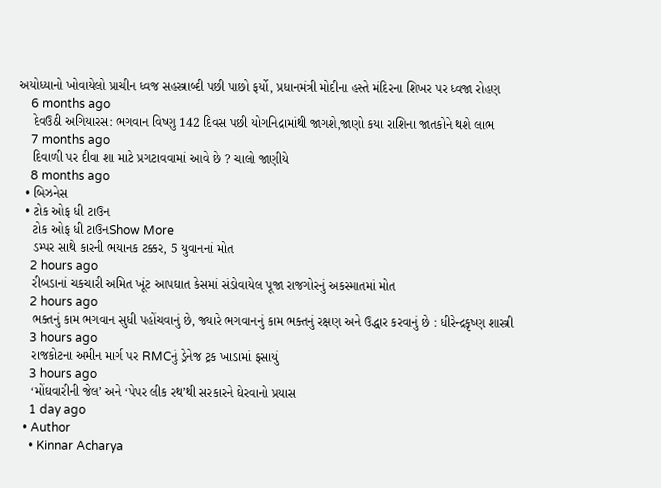અયોધ્યાનો ખોવાયેલો પ્રાચીન ધ્વજ સહસ્ત્રાબ્દી પછી પાછો ફર્યો, પ્રધાનમંત્રી મોદીના હસ્તે મંદિરના શિખર પર ધ્વજા રોહણ
    6 months ago
    દેવઉઠી અગિયારસ: ભગવાન વિષ્ણુ 142 દિવસ પછી યોગનિદ્રામાંથી જાગશે,જાણો કયા રાશિના જાતકોને થશે લાભ
    7 months ago
    દિવાળી પર દીવા શા માટે પ્રગટાવવામાં આવે છે ? ચાલો જાણીયે
    8 months ago
  • બિઝનેસ
  • ટોક ઓફ ધી ટાઉન
    ટોક ઓફ ધી ટાઉનShow More
    ડમ્પર સાથે કારની ભયાનક ટક્કર, 5 યુવાનનાં મોત
    2 hours ago
    રીબડાનાં ચકચારી અમિત ખૂંટ આપઘાત કેસમાં સંડોવાયેલ પૂજા રાજગોરનું અકસ્માતમાં મોત
    2 hours ago
    ભક્તનું કામ ભગવાન સુધી પહોંચવાનું છે, જ્યારે ભગવાનનું કામ ભક્તનું રક્ષણ અને ઉદ્ધાર કરવાનું છે : ધીરેન્દ્રકૃષ્ણ શાસ્ત્રી
    3 hours ago
    રાજકોટના અમીન માર્ગ પર RMCનું ડ્રેનેજ ટ્રક ખાડામાં ફસાયું
    3 hours ago
    ‘મોંઘવારીની જેલ’ અને ‘પેપર લીક રથ’થી સરકારને ઘેરવાનો પ્રયાસ
    1 day ago
  • Author
    • Kinnar Acharya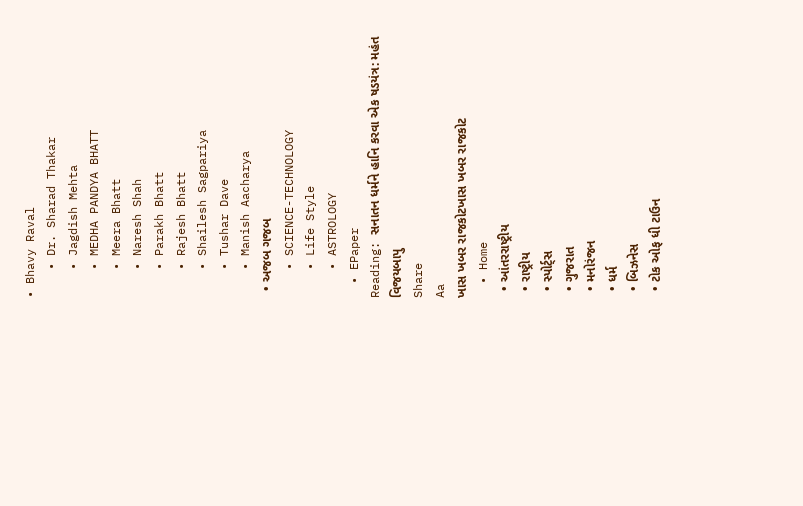• Bhavy Raval
    • Dr. Sharad Thakar
    • Jagdish Mehta
    • MEDHA PANDYA BHATT
    • Meera Bhatt
    • Naresh Shah
    • Parakh Bhatt
    • Rajesh Bhatt
    • Shailesh Sagpariya
    • Tushar Dave
    • Manish Aacharya
  • અજબ ગજબ
    • SCIENCE-TECHNOLOGY
    • Life Style
    • ASTROLOGY
  • EPaper
Reading: સનાતન ધર્મને હાનિ કરવા એક ષડયંત્ર: મહંત વિજયબાપુ
Share
Aa
ખાસ ખબર રાજકોટખાસ ખબર રાજકોટ
  • Home
  • આંતરરાષ્ટ્રીય
  • રાષ્ટ્રીય
  • સ્પોર્ટ્સ
  • ગુજરાત
  • મનોરંજન
  • ધર્મ
  • બિઝનેસ
  • ટોક ઓફ ધી ટાઉન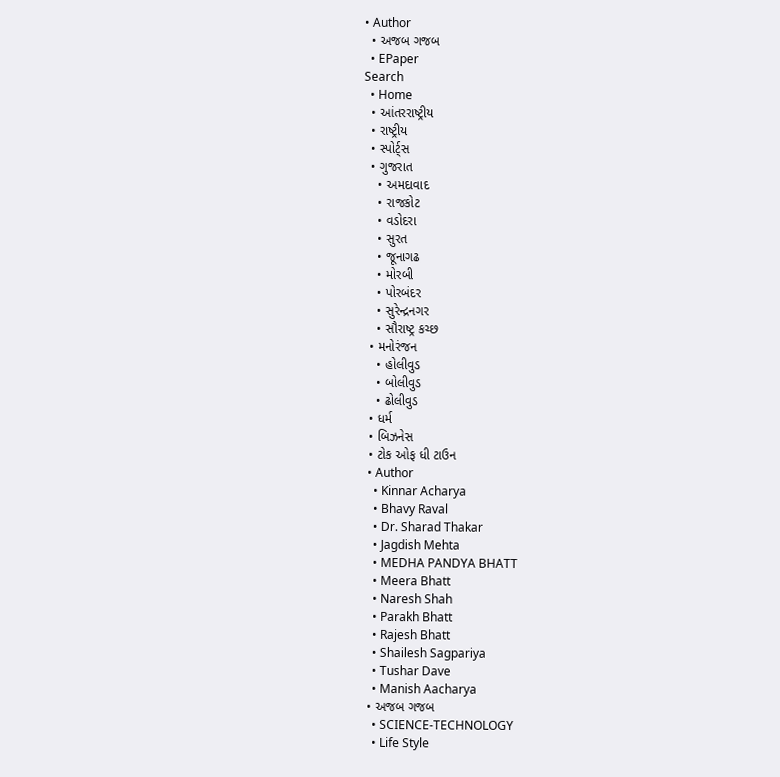• Author
  • અજબ ગજબ
  • EPaper
Search
  • Home
  • આંતરરાષ્ટ્રીય
  • રાષ્ટ્રીય
  • સ્પોર્ટ્સ
  • ગુજરાત
    • અમદાવાદ
    • રાજકોટ
    • વડોદરા
    • સુરત
    • જૂનાગઢ
    • મોરબી
    • પોરબંદર
    • સુરેન્દ્રનગર
    • સૌરાષ્ટ્ર કચ્છ
  • મનોરંજન
    • હોલીવુડ
    • બોલીવુડ
    • ઢોલીવુડ
  • ધર્મ
  • બિઝનેસ
  • ટોક ઓફ ધી ટાઉન
  • Author
    • Kinnar Acharya
    • Bhavy Raval
    • Dr. Sharad Thakar
    • Jagdish Mehta
    • MEDHA PANDYA BHATT
    • Meera Bhatt
    • Naresh Shah
    • Parakh Bhatt
    • Rajesh Bhatt
    • Shailesh Sagpariya
    • Tushar Dave
    • Manish Aacharya
  • અજબ ગજબ
    • SCIENCE-TECHNOLOGY
    • Life Style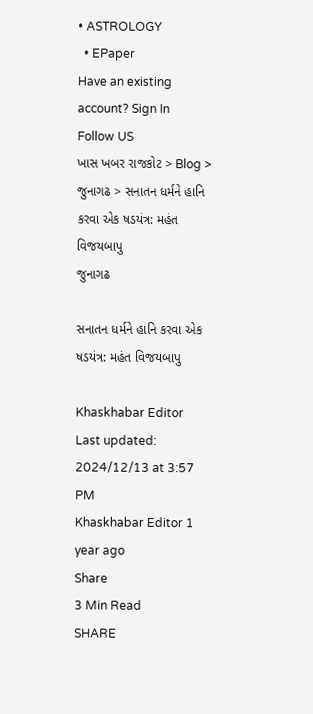• ASTROLOGY
  • EPaper
Have an existing account? Sign In
Follow US
ખાસ ખબર રાજકોટ > Blog > જુનાગઢ > સનાતન ધર્મને હાનિ કરવા એક ષડયંત્ર: મહંત વિજયબાપુ
જુનાગઢ

સનાતન ધર્મને હાનિ કરવા એક ષડયંત્ર: મહંત વિજયબાપુ

Khaskhabar Editor
Last updated: 2024/12/13 at 3:57 PM
Khaskhabar Editor 1 year ago
Share
3 Min Read
SHARE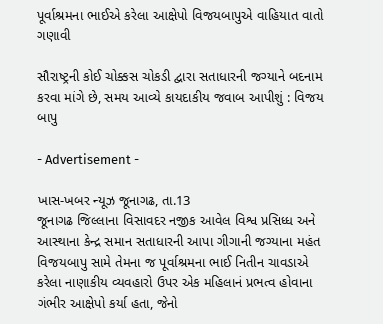પૂર્વાશ્રમના ભાઈએ કરેલા આક્ષેપો વિજયબાપુએ વાહિયાત વાતો ગણાવી

સૌરાષ્ટ્રની કોઈ ચોક્કસ ચોકડી દ્વારા સતાધારની જગ્યાને બદનામ કરવા માંગે છે, સમય આવ્યે કાયદાકીય જવાબ આપીશું : વિજય બાપુ

- Advertisement -

ખાસ-ખબર ન્યૂઝ જૂનાગઢ, તા.13
જૂનાગઢ જિલ્લાના વિસાવદર નજીક આવેલ વિશ્વ પ્રસિધ્ધ અને આસ્થાના કેન્દ્ર સમાન સતાધારની આપા ગીગાની જગ્યાના મહંત વિજયબાપુ સામે તેમના જ પૂર્વાશ્રમના ભાઈ નિતીન ચાવડાએ કરેલા નાણાકીય વ્યવહારો ઉપર એક મહિલાનં પ્રભત્વ હોવાના ગંભીર આક્ષેપો કર્યા હતા, જેનો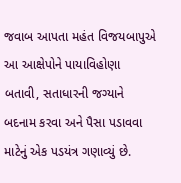જવાબ આપતા મહંત વિજયબાપુએ આ આક્ષેપોને પાયાવિહોણા બતાવી, સતાધારની જગ્યાને બદનામ કરવા અને પૈસા પડાવવા માટેનું એક પડયંત્ર ગણાવ્યું છે.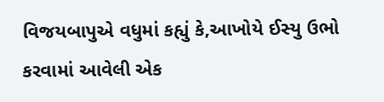વિજયબાપુએ વધુમાં કહ્યું કે,આખોયે ઈસ્યુ ઉભો કરવામાં આવેલી એક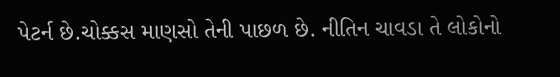પેટર્ન છે.ચોક્કસ માણસો તેની પાછળ છે. નીતિન ચાવડા તે લોકોનો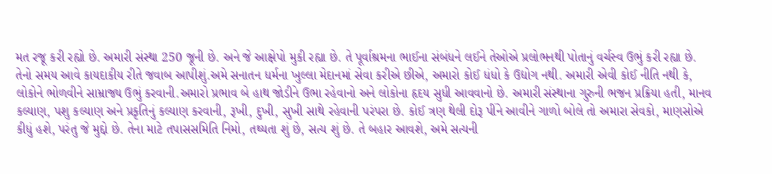મત રજૂ કરી રહ્યો છે. અમારી સંસ્થા 250 જૂની છે. અને જે આક્ષેપો મુકી રહ્યા છે. તે પૂર્વાશ્રમના ભાઈના સંબંધને લઈને તેઓએ પ્રલોભનથી પોતાનું વર્ચસ્વ ઉભું કરી રહ્યા છે. તેનો સમય આવે કાયદાકીય રીતે જવાબ આપીશું.અમે સનાતન ધર્મના ખુલ્લા મેદાનમાં સેવા કરીએ છીએ, અમારો કોઈ ધંધો કે ઉદ્યોગ નથી. અમારી એવી કોઈ નીતિ નથી કે, લોકોને ભોળવીને સામ્રાજ્ય ઉભું કરવાની.અમારો પ્રભાવ બે હાથ જોડીને ઉભા રહેવાનો અને લોકોના હૃદય સુધી આવવાનો છે. અમારી સંસ્થાના ગુરુની ભજન પ્રક્રિયા હતી, માનવ કલ્યાણ, પશુ કલ્યાણ અને પ્રકૃતિનું કલ્યાણ કરવાની, રૂખી, દુખી, સુખી સાથે રહેવાની પરંપરા છે. કોઈ ત્રણ થેલી દોરૂ પીંને આવીને ગાળો બોલે તો અમારા સેવકો, માણસોએ કીધું હશે, પરંતુ જે મુદ્દો છે. તેના માટે તપાસસમિતિ નિમો, તથ્યતા શું છે, સત્ય શું છે. તે બહાર આવશે, અમે સત્યની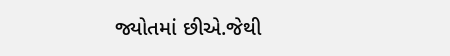જ્યોતમાં છીએ.જેથી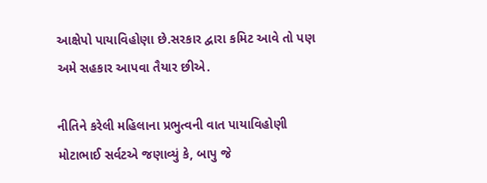આક્ષેપો પાયાવિહોણા છે.સરકાર દ્વારા કમિટ આવે તો પણ અમે સહકાર આપવા તૈયાર છીએ.

નીતિને કરેલી મહિલાના પ્રભુત્વની વાત પાયાવિહોણી
મોટાભાઈ સર્વટએ જણાવ્યું કે, બાપુ જે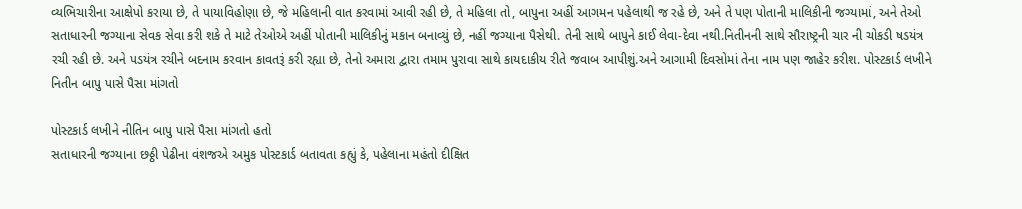વ્યભિચારીના આક્ષેપો કરાયા છે, તે પાયાવિહોણા છે, જે મહિલાની વાત કરવામાં આવી રહી છે, તે મહિલા તો, બાપુના અહીં આગમન પહેલાથી જ રહે છે, અને તે પણ પોતાની માલિકીની જગ્યામાં, અને તેઓ સતાધારની જગ્યાના સેવક સેવા કરી શકે તે માટે તેઓએ અહીં પોતાની માલિકીનું મકાન બનાવ્યું છે, નહીં જગ્યાના પૈસેથી. તેની સાથે બાપુને કાઈ લેવા-દેવા નથી.નિતીનની સાથે સૌરાષ્ટ્રની ચાર ની ચોકડી ષડયંત્ર રચી રહી છે. અને પડયંત્ર રચીને બદનામ કરવાન કાવતરૂં કરી રહ્યા છે, તેનો અમારા દ્વારા તમામ પુરાવા સાથે કાયદાકીય રીતે જવાબ આપીશું.અને આગામી દિવસોમાં તેના નામ પણ જાહેર કરીશ. પોસ્ટકાર્ડ લખીને નિતીન બાપુ પાસે પૈસા માંગતો

પોસ્ટકાર્ડ લખીને નીતિન બાપુ પાસે પૈસા માંગતો હતો
સતાધારની જગ્યાના છઠ્ઠી પેઢીના વંશજએ અમુક પોસ્ટકાર્ડ બતાવતા કહ્યું કે, પહેલાના મહંતો દીક્ષિત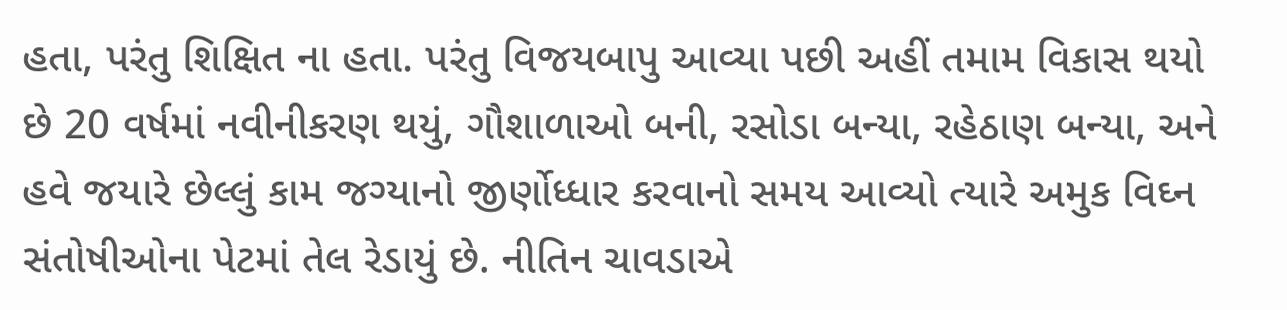હતા, પરંતુ શિક્ષિત ના હતા. પરંતુ વિજયબાપુ આવ્યા પછી અહીં તમામ વિકાસ થયો છે 20 વર્ષમાં નવીનીકરણ થયું, ગૌશાળાઓ બની, રસોડા બન્યા, રહેઠાણ બન્યા, અને હવે જયારે છેલ્લું કામ જગ્યાનો જીર્ણોધ્ધાર કરવાનો સમય આવ્યો ત્યારે અમુક વિઘ્ન સંતોષીઓના પેટમાં તેલ રેડાયું છે. નીતિન ચાવડાએ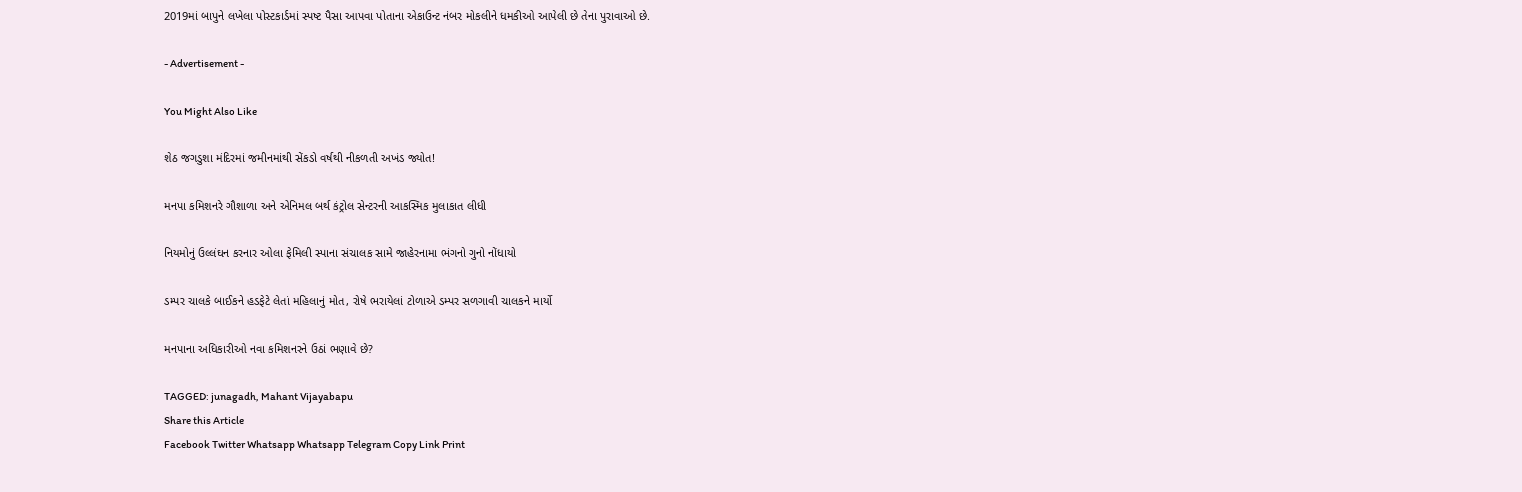2019માં બાપુને લખેલા પોસ્ટકાર્ડમાં સ્પષ્ટ પૈસા આપવા પોતાના એકાઉન્ટ નંબર મોકલીને ધમકીઓ આપેલી છે તેના પુરાવાઓ છે.

- Advertisement -

You Might Also Like

શેઠ જગડુશા મંદિરમાં જમીનમાંથી સેંકડો વર્ષથી નીકળતી અખંડ જ્યોત!

મનપા કમિશનરે ગૌશાળા અને એનિમલ બર્થ કંટ્રોલ સેન્ટરની આકસ્મિક મુલાકાત લીધી

નિયમોનું ઉલ્લંઘન કરનાર ઓલા ફેમિલી સ્પાના સંચાલક સામે જાહેરનામા ભંગનો ગુનો નોંધાયો

ડમ્પર ચાલકે બાઈકને હડફેટે લેતાં મહિલાનું મોત, રોષે ભરાયેલાં ટોળાએ ડમ્પર સળગાવી ચાલકને માર્યો

મનપાના અધિકારીઓ નવા કમિશનરને ઉઠાં ભણાવે છે?

TAGGED: junagadh, Mahant Vijayabapu
Share this Article
Facebook Twitter Whatsapp Whatsapp Telegram Copy Link Print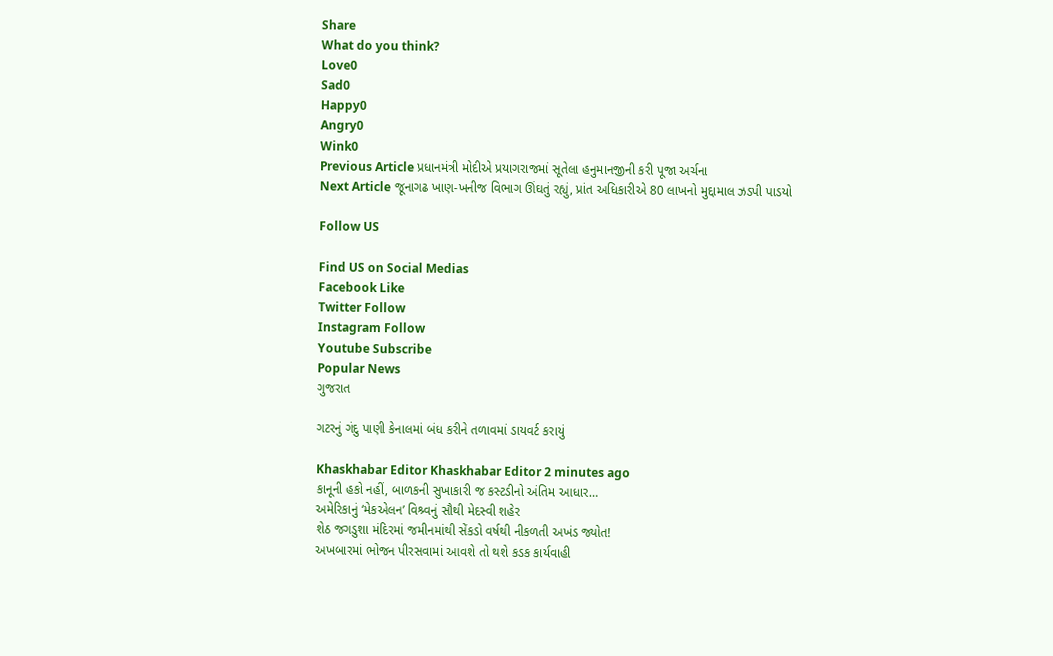Share
What do you think?
Love0
Sad0
Happy0
Angry0
Wink0
Previous Article પ્રધાનમંત્રી મોદીએ પ્રયાગરાજમાં સૂતેલા હનુમાનજીની કરી પૂજા અર્ચના
Next Article જૂનાગઢ ખાણ-ખનીજ વિભાગ ઊંઘતું રહ્યું, પ્રાંત અધિકારીએ 80 લાખનો મુદ્દામાલ ઝડપી પાડયો

Follow US

Find US on Social Medias
Facebook Like
Twitter Follow
Instagram Follow
Youtube Subscribe
Popular News
ગુજરાત

ગટરનું ગંદુ પાણી કેનાલમાં બંધ કરીને તળાવમાં ડાયવર્ટ કરાયું

Khaskhabar Editor Khaskhabar Editor 2 minutes ago
કાનૂની હકો નહીં, બાળકની સુખાકારી જ કસ્ટડીનો અંતિમ આધાર…
અમેરિકાનું ‘મેકએલન’ વિશ્ર્વનું સૌથી મેદસ્વી શહેર
શેઠ જગડુશા મંદિરમાં જમીનમાંથી સેંકડો વર્ષથી નીકળતી અખંડ જ્યોત!
અખબારમાં ભોજન પીરસવામાં આવશે તો થશે કડક કાર્યવાહી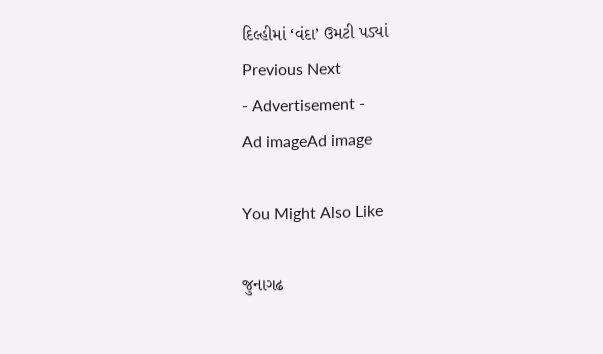દિલ્હીમાં ‘વંદા’ ઉમટી પડ્યાં
Previous Next
- Advertisement -
Ad imageAd image

You Might Also Like

જુનાગઢ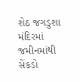શેઠ જગડુશા મંદિરમાં જમીનમાંથી સેંકડો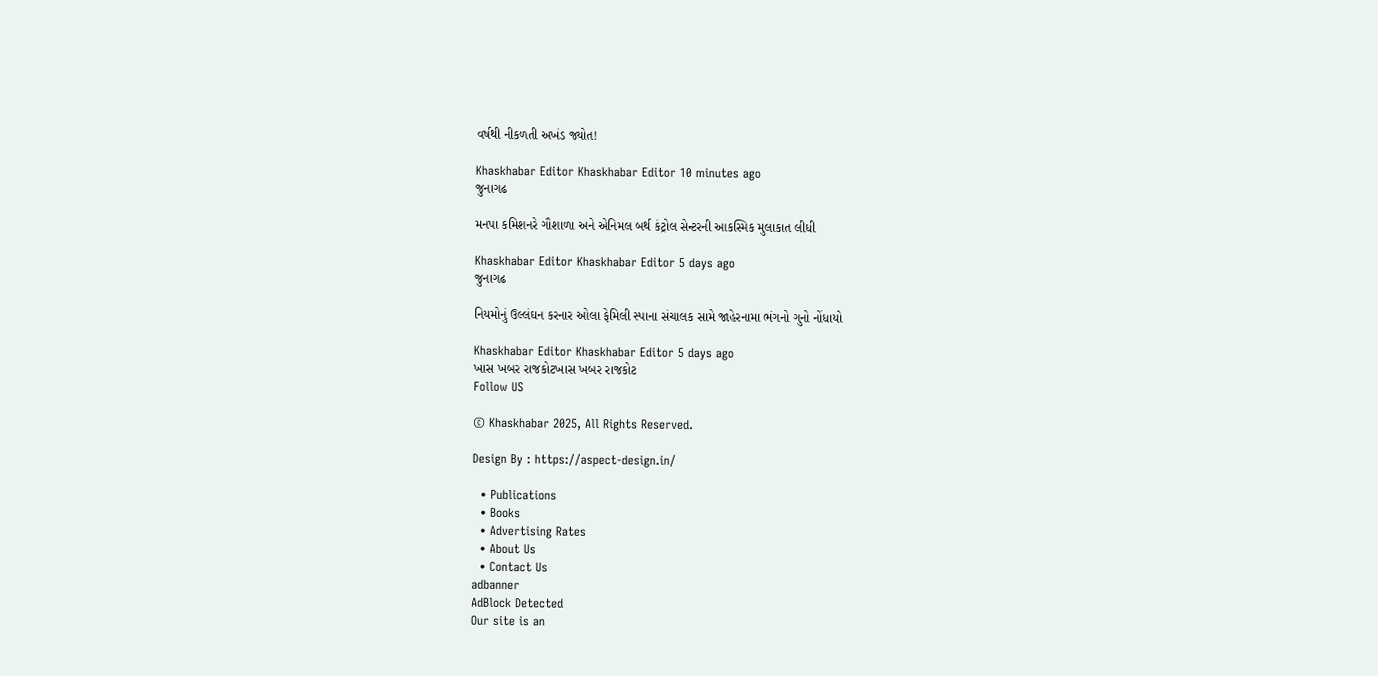વર્ષથી નીકળતી અખંડ જ્યોત!

Khaskhabar Editor Khaskhabar Editor 10 minutes ago
જુનાગઢ

મનપા કમિશનરે ગૌશાળા અને એનિમલ બર્થ કંટ્રોલ સેન્ટરની આકસ્મિક મુલાકાત લીધી

Khaskhabar Editor Khaskhabar Editor 5 days ago
જુનાગઢ

નિયમોનું ઉલ્લંઘન કરનાર ઓલા ફેમિલી સ્પાના સંચાલક સામે જાહેરનામા ભંગનો ગુનો નોંધાયો

Khaskhabar Editor Khaskhabar Editor 5 days ago
ખાસ ખબર રાજકોટખાસ ખબર રાજકોટ
Follow US

© Khaskhabar 2025, All Rights Reserved.

Design By : https://aspect-design.in/

  • Publications
  • Books
  • Advertising Rates
  • About Us
  • Contact Us
adbanner
AdBlock Detected
Our site is an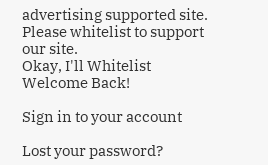advertising supported site. Please whitelist to support our site.
Okay, I'll Whitelist
Welcome Back!

Sign in to your account

Lost your password?